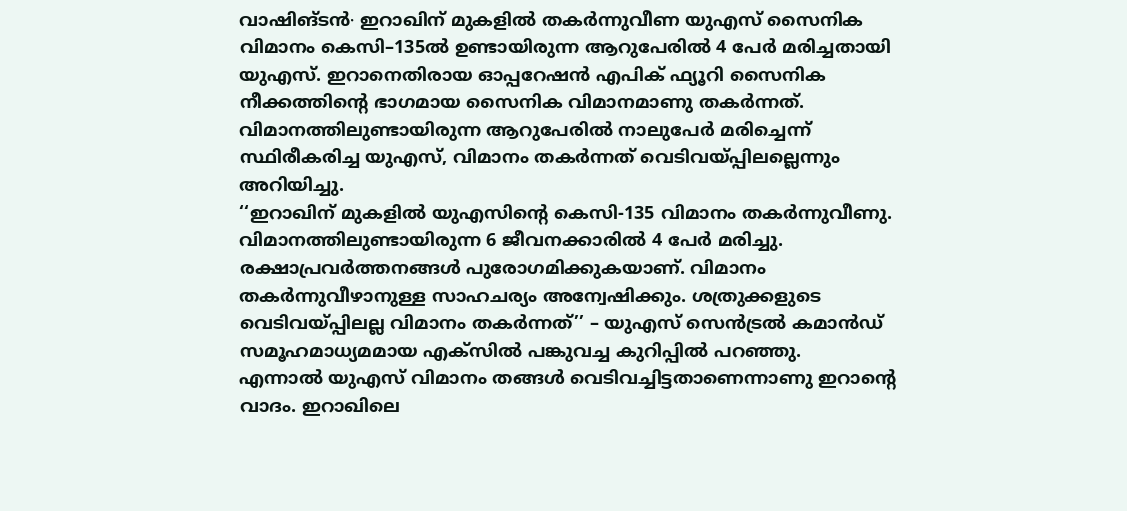വാഷിങ്ടൻ∙ ഇറാഖിന് മുകളിൽ തകർന്നുവീണ യുഎസ് സൈനിക വിമാനം കെസി–135ൽ ഉണ്ടായിരുന്ന ആറുപേരിൽ 4 പേർ മരിച്ചതായി യുഎസ്. ഇറാനെതിരായ ഓപ്പറേഷൻ എപിക് ഫ്യൂറി സൈനിക നീക്കത്തിന്റെ ഭാഗമായ സൈനിക വിമാനമാണു തകർന്നത്. വിമാനത്തിലുണ്ടായിരുന്ന ആറുപേരിൽ നാലുപേർ മരിച്ചെന്ന് സ്ഥിരീകരിച്ച യുഎസ്, വിമാനം തകർന്നത് വെടിവയ്പ്പിലല്ലെന്നും അറിയിച്ചു.
‘‘ഇറാഖിന് മുകളിൽ യുഎസിന്റെ കെസി-135 വിമാനം തകർന്നുവീണു. വിമാനത്തിലുണ്ടായിരുന്ന 6 ജീവനക്കാരിൽ 4 പേർ മരിച്ചു. രക്ഷാപ്രവർത്തനങ്ങൾ പുരോഗമിക്കുകയാണ്. വിമാനം തകർന്നുവീഴാനുള്ള സാഹചര്യം അന്വേഷിക്കും. ശത്രുക്കളുടെ വെടിവയ്പ്പിലല്ല വിമാനം തകർന്നത്’’ – യുഎസ് സെൻട്രൽ കമാൻഡ് സമൂഹമാധ്യമമായ എക്സിൽ പങ്കുവച്ച കുറിപ്പിൽ പറഞ്ഞു.
എന്നാൽ യുഎസ് വിമാനം തങ്ങൾ വെടിവച്ചിട്ടതാണെന്നാണു ഇറാന്റെ വാദം. ഇറാഖിലെ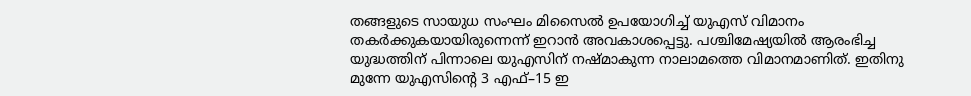തങ്ങളുടെ സായുധ സംഘം മിസൈൽ ഉപയോഗിച്ച് യുഎസ് വിമാനം തകർക്കുകയായിരുന്നെന്ന് ഇറാൻ അവകാശപ്പെട്ടു. പശ്ചിമേഷ്യയിൽ ആരംഭിച്ച യുദ്ധത്തിന് പിന്നാലെ യുഎസിന് നഷ്മാകുന്ന നാലാമത്തെ വിമാനമാണിത്. ഇതിനു മുന്നേ യുഎസിന്റെ 3 എഫ്–15 ഇ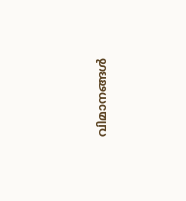വിമാനങ്ങൾ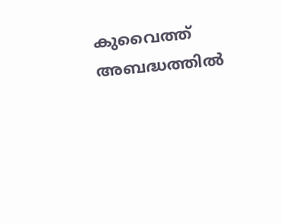കുവൈത്ത് അബദ്ധത്തിൽ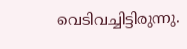വെടിവച്ചിട്ടിരുന്നു.